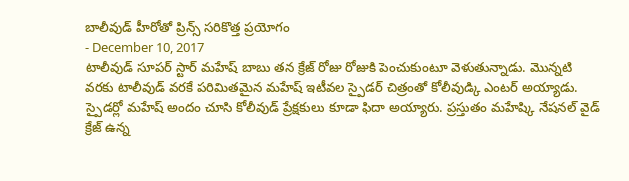బాలీవుడ్ హీరోతో ప్రిన్స్ సరికొత్త ప్రయోగం
- December 10, 2017
టాలీవుడ్ సూపర్ స్టార్ మహేష్ బాబు తన క్రేజ్ రోజు రోజుకి పెంచుకుంటూ వెళుతున్నాడు. మొన్నటి వరకు టాలీవుడ్ వరకే పరిమితమైన మహేష్ ఇటీవల స్పైడర్ చిత్రంతో కోలీవుడ్కి ఎంటర్ అయ్యాడు. స్పైడర్లో మహేష్ అందం చూసి కోలీవుడ్ ప్రేక్షకులు కూడా ఫిదా అయ్యారు. ప్రస్తుతం మహేష్కి నేషనల్ వైడ్ క్రేజ్ ఉన్న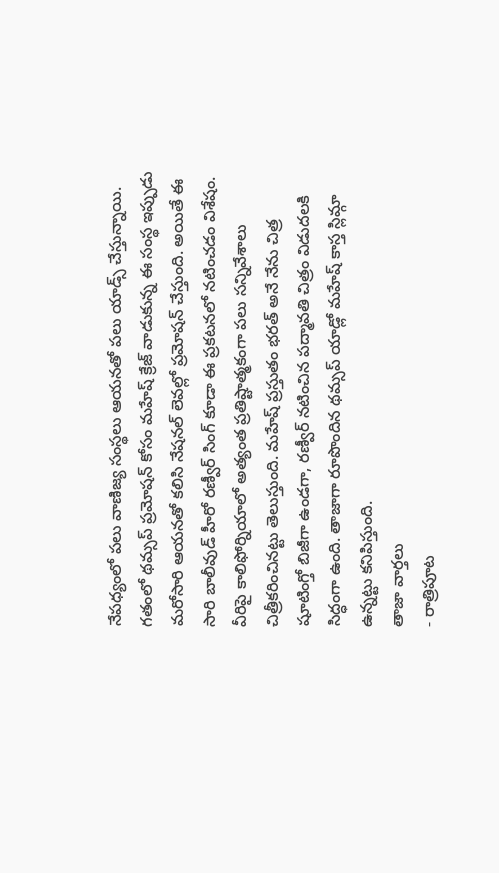నేపధ్యంలో పలు వాణిజ్య సంస్థలు ఆయనతో పలు యాడ్స్ చేస్తున్నాయి. గతంలో థమ్సప్ ప్రమోషన్ కోసం మహేష్ క్రేజ్ వాడుకున్న ఈ సంస్థ ఇప్పుడు మరోసారి ఆయనతో కలిసి నేషనల్ లెవల్లో ప్రమోషన్ చేస్తుంది. అయితే ఈ సారి బాలీవుడ్ హీరో రణ్వీర్ సింగ్ కూడా ఈ ప్రకటనలో నటించడం విశేషం. వీరిపై కాలిఫోర్నియాలో అత్యంత ప్రతిష్టాత్మకంగా పలు సన్నివేశాలు చిత్రీకరించినట్టు తెలుస్తుంది. మహేష్ ప్రస్తుతం భరత్ అనే నేను చిత్ర షూటింగ్తో బిజీగా ఉండగా, రణ్వీర్ నటించిన పద్మావతి చిత్రం విడుదలకి సిద్ధంగా ఉంది. తాజాగా రూపొందిన థమ్సప్ యాడ్లో మహేష్ కాస్త స్లిమ్గా ఉన్నట్టు కనిపిస్తుంది.
తాజా వార్తలు
- రాత్రిపూట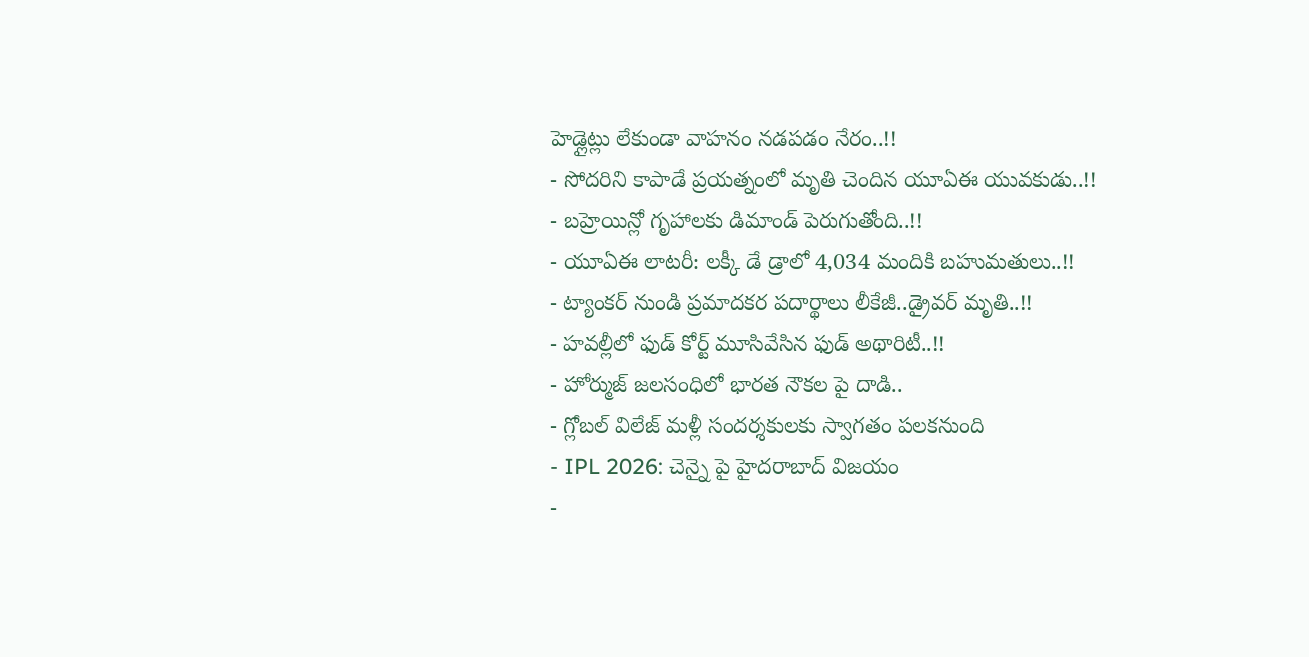హెడ్లైట్లు లేకుండా వాహనం నడపడం నేరం..!!
- సోదరిని కాపాడే ప్రయత్నంలో మృతి చెందిన యూఏఈ యువకుడు..!!
- బహ్రెయిన్లో గృహాలకు డిమాండ్ పెరుగుతోంది..!!
- యూఏఈ లాటరీ: లక్కీ డే డ్రాలో 4,034 మందికి బహుమతులు..!!
- ట్యాంకర్ నుండి ప్రమాదకర పదార్థాలు లీకేజీ..డ్రైవర్ మృతి..!!
- హవల్లీలో ఫుడ్ కోర్ట్ మూసివేసిన ఫుడ్ అథారిటీ..!!
- హోర్ముజ్ జలసంధిలో భారత నౌకల పై దాడి..
- గ్లోబల్ విలేజ్ మళ్లీ సందర్శకులకు స్వాగతం పలకనుంది
- IPL 2026: చెన్నై పై హైదరాబాద్ విజయం
-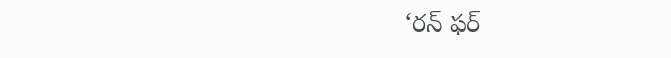‘రన్ ఫర్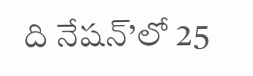ది నేషన్’లో 25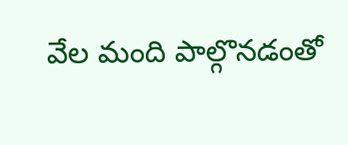వేల మంది పాల్గొనడంతో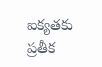ఐక్యతకు ప్రతీక